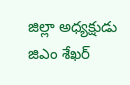జిల్లా అధ్యక్షుడు జిఎం శేఖర్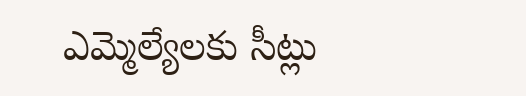ఎమ్మెల్యేలకు సీట్లు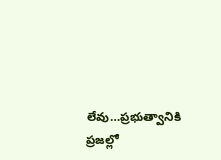లేవు…ప్రభుత్వానికి ప్రజల్లో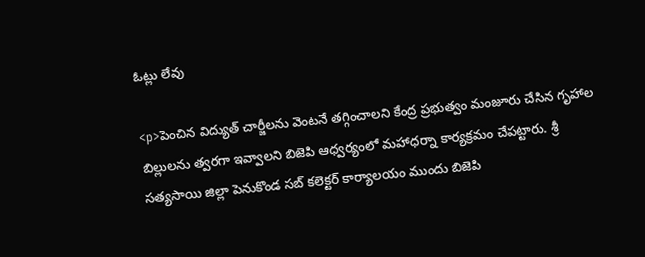ఓట్లు లేవు

<p>పెంచిన విద్యుత్ చార్జీలను వెంటనే తగ్గించాలని కేంద్ర ప్రభుత్వం మంజూరు చేసిన గృహాల బిల్లులను త్వరగా ఇవ్వాలని బిజెపి ఆధ్వర్యంలో మహాధర్నా కార్యక్రమం చేపట్టారు. శ్రీ సత్యసాయి జిల్లా పెనుకొండ సబ్ కలెక్టర్ కార్యాలయం ముందు బిజెపి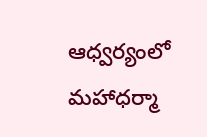ఆధ్వర్యంలో మహాధర్మా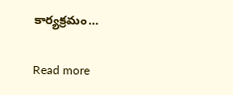కార్యక్రమం…

Read more